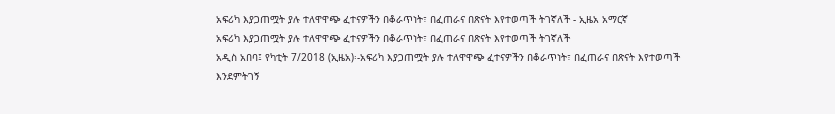አፍሪካ እያጋጠሟት ያሉ ተለዋዋጭ ፈተናዎችን በቆራጥነት፣ በፈጠራና በጽናት እየተወጣች ትገኛለች - ኢዜአ አማርኛ
አፍሪካ እያጋጠሟት ያሉ ተለዋዋጭ ፈተናዎችን በቆራጥነት፣ በፈጠራና በጽናት እየተወጣች ትገኛለች
አዲስ አበባ፤ የካቲት 7/2018 (ኢዜአ)፡-አፍሪካ እያጋጠሟት ያሉ ተለዋዋጭ ፈተናዎችን በቆራጥነት፣ በፈጠራና በጽናት እየተወጣች እንደምትገኝ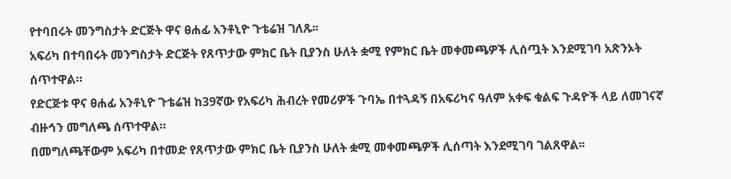የተባበሩት መንግስታት ድርጅት ዋና ፀሐፊ አንቶኒዮ ጉቴሬዝ ገለጹ፡፡
አፍሪካ በተባበሩት መንግስታት ድርጅት የጸጥታው ምክር ቤት ቢያንስ ሁለት ቋሚ የምክር ቤት መቀመጫዎች ሊሰጧት እንደሚገባ አጽንኦት ሰጥተዋል።
የድርጅቱ ዋና ፀሐፊ አንቶኒዮ ጉቴሬዝ ከ39ኛው የአፍሪካ ሕብረት የመሪዎች ጉባኤ በተጓዳኝ በአፍሪካና ዓለም አቀፍ ቁልፍ ጉዳዮች ላይ ለመገናኛ ብዙኅን መግለጫ ሰጥተዋል።
በመግለጫቸውም አፍሪካ በተመድ የጸጥታው ምክር ቤት ቢያንስ ሁለት ቋሚ መቀመጫዎች ሊሰጣት እንደሚገባ ገልጸዋል፡፡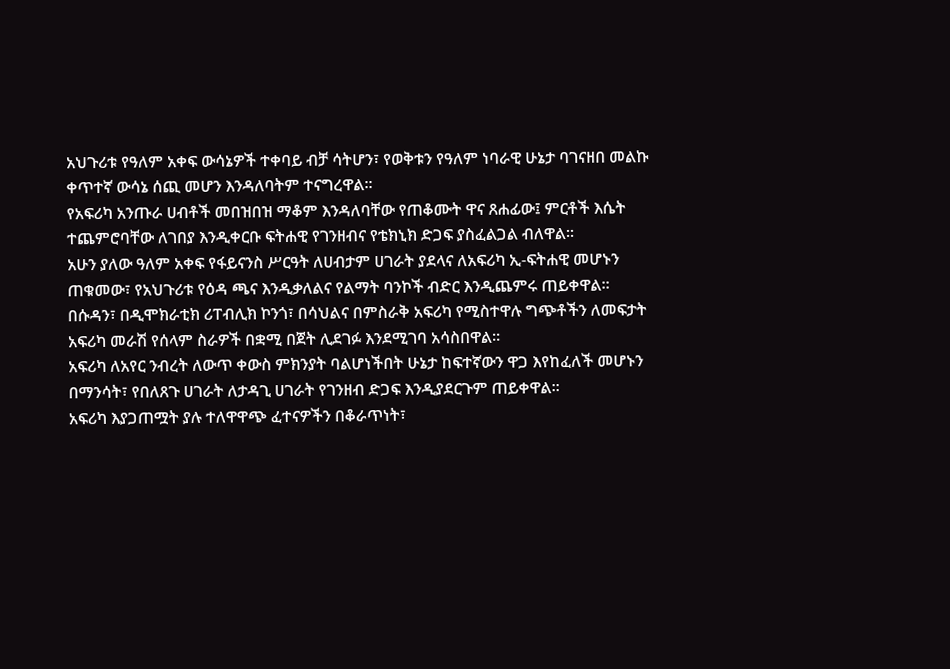አህጉሪቱ የዓለም አቀፍ ውሳኔዎች ተቀባይ ብቻ ሳትሆን፣ የወቅቱን የዓለም ነባራዊ ሁኔታ ባገናዘበ መልኩ ቀጥተኛ ውሳኔ ሰጪ መሆን እንዳለባትም ተናግረዋል፡፡
የአፍሪካ አንጡራ ሀብቶች መበዝበዝ ማቆም እንዳለባቸው የጠቆሙት ዋና ጸሐፊው፤ ምርቶች እሴት ተጨምሮባቸው ለገበያ እንዲቀርቡ ፍትሐዊ የገንዘብና የቴክኒክ ድጋፍ ያስፈልጋል ብለዋል።
አሁን ያለው ዓለም አቀፍ የፋይናንስ ሥርዓት ለሀብታም ሀገራት ያደላና ለአፍሪካ ኢ-ፍትሐዊ መሆኑን ጠቁመው፣ የአህጉሪቱ የዕዳ ጫና እንዲቃለልና የልማት ባንኮች ብድር እንዲጨምሩ ጠይቀዋል።
በሱዳን፣ በዲሞክራቲክ ሪፐብሊክ ኮንጎ፣ በሳህልና በምስራቅ አፍሪካ የሚስተዋሉ ግጭቶችን ለመፍታት አፍሪካ መራሽ የሰላም ስራዎች በቋሚ በጀት ሊደገፉ እንደሚገባ አሳስበዋል።
አፍሪካ ለአየር ንብረት ለውጥ ቀውስ ምክንያት ባልሆነችበት ሁኔታ ከፍተኛውን ዋጋ እየከፈለች መሆኑን በማንሳት፣ የበለጸጉ ሀገራት ለታዳጊ ሀገራት የገንዘብ ድጋፍ እንዲያደርጉም ጠይቀዋል፡፡
አፍሪካ እያጋጠሟት ያሉ ተለዋዋጭ ፈተናዎችን በቆራጥነት፣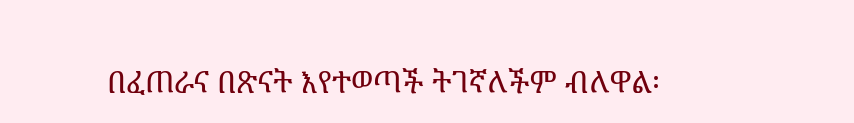በፈጠራና በጽናት እየተወጣች ትገኛለችም ብለዋል፡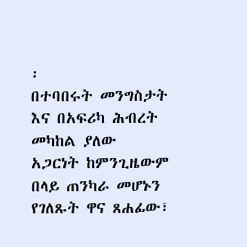፡
በተባበሩት መንግስታት እና በአፍሪካ ሕብረት መካከል ያለው አጋርነት ከምንጊዜውም በላይ ጠንካራ መሆኑን የገለጹት ዋና ጸሐፊው፣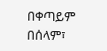በቀጣይም በሰላም፣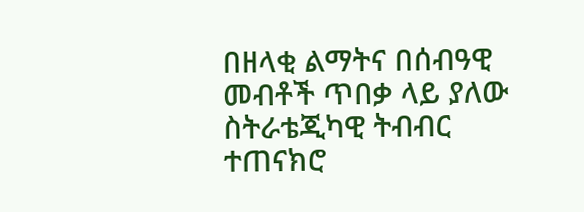በዘላቂ ልማትና በሰብዓዊ መብቶች ጥበቃ ላይ ያለው ስትራቴጂካዊ ትብብር ተጠናክሮ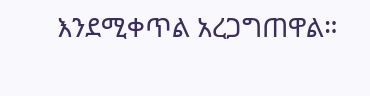እንደሚቀጥል አረጋግጠዋል።